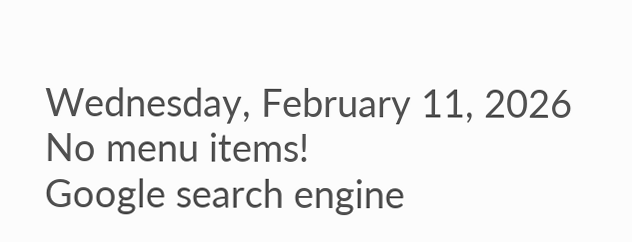Wednesday, February 11, 2026
No menu items!
Google search engine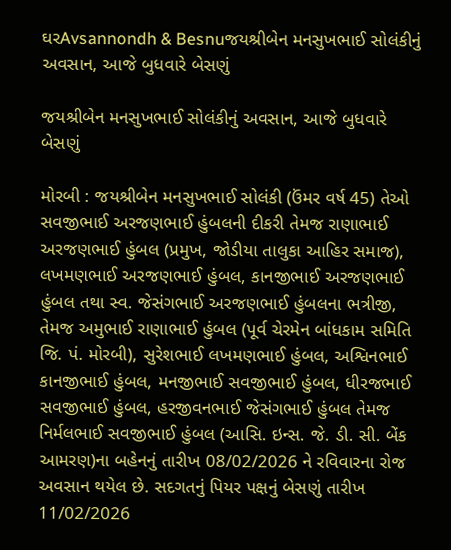ઘરAvsannondh & Besnuજયશ્રીબેન મનસુખભાઈ સોલંકીનું અવસાન, આજે બુધવારે બેસણું

જયશ્રીબેન મનસુખભાઈ સોલંકીનું અવસાન, આજે બુધવારે બેસણું

મોરબી : જયશ્રીબેન મનસુખભાઈ સોલંકી (ઉંમર વર્ષ 45) તેઓ સવજીભાઈ અરજણભાઈ હુંબલની દીકરી તેમજ રાણાભાઈ અરજણભાઈ હુંબલ (પ્રમુખ, જોડીયા તાલુકા આહિર સમાજ), લખમણભાઈ અરજણભાઈ હુંબલ, કાનજીભાઈ અરજણભાઈ હુંબલ તથા સ્વ. જેસંગભાઈ અરજણભાઈ હુંબલના ભત્રીજી, તેમજ અમુભાઈ રાણાભાઈ હુંબલ (પૂર્વ ચેરમેન બાંધકામ સમિતિ જિ. પં. મોરબી), સુરેશભાઈ લખમણભાઈ હુંબલ, અશ્વિનભાઈ કાનજીભાઈ હુંબલ, મનજીભાઈ સવજીભાઈ હુંબલ, ધીરજભાઈ સવજીભાઈ હુંબલ, હરજીવનભાઈ જેસંગભાઈ હુંબલ તેમજ નિર્મલભાઈ સવજીભાઈ હુંબલ (આસિ. ઇન્સ. જે. ડી. સી. બેંક આમરણ)ના બહેનનું તારીખ 08/02/2026 ને રવિવારના રોજ અવસાન થયેલ છે. સદગતનું પિયર પક્ષનું બેસણું તારીખ 11/02/2026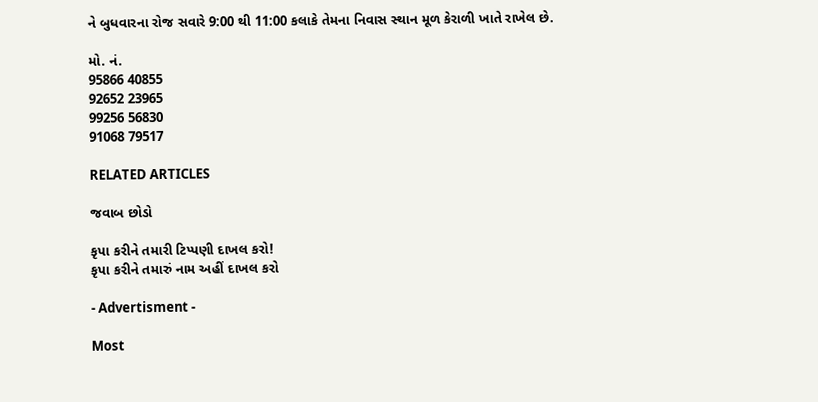ને બુધવારના રોજ સવારે 9:00 થી 11:00 કલાકે તેમના નિવાસ સ્થાન મૂળ કેરાળી ખાતે રાખેલ છે.

મો. નં.
95866 40855
92652 23965
99256 56830
91068 79517

RELATED ARTICLES

જવાબ છોડો

કૃપા કરીને તમારી ટિપ્પણી દાખલ કરો!
કૃપા કરીને તમારું નામ અહીં દાખલ કરો

- Advertisment -

Most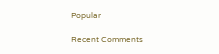Popular

Recent Comments